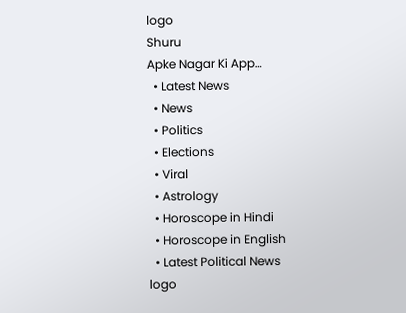logo
Shuru
Apke Nagar Ki App…
  • Latest News
  • News
  • Politics
  • Elections
  • Viral
  • Astrology
  • Horoscope in Hindi
  • Horoscope in English
  • Latest Political News
logo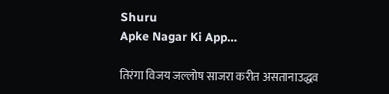Shuru
Apke Nagar Ki App…

तिरंगा विजय जल्लोष साजरा करीत असतानाउद्धव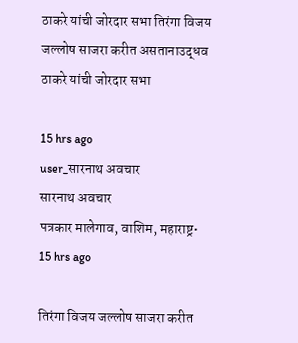ठाकरे यांची जोरदार सभा तिरंगा विजय जल्लोष साजरा करीत असतानाउद्धव ठाकरे यांची जोरदार सभा

15 hrs ago
user_सारनाथ अवचार
सारनाथ अवचार
पत्रकार मालेगाव, वाशिम, महाराष्ट्र•
15 hrs ago

तिरंगा विजय जल्लोष साजरा करीत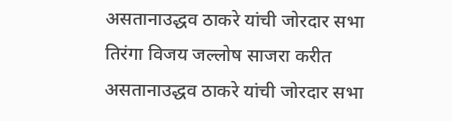असतानाउद्धव ठाकरे यांची जोरदार सभा तिरंगा विजय जल्लोष साजरा करीत असतानाउद्धव ठाकरे यांची जोरदार सभा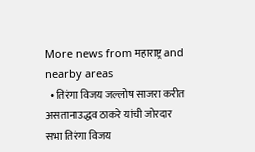More news from महाराष्ट्र and nearby areas
  • तिरंगा विजय जल्लोष साजरा करीत असतानाउद्धव ठाकरे यांची जोरदार सभा तिरंगा विजय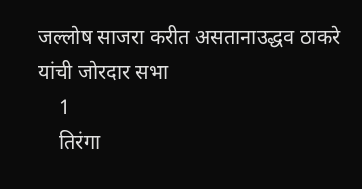जल्लोष साजरा करीत असतानाउद्धव ठाकरे यांची जोरदार सभा
    1
    तिरंगा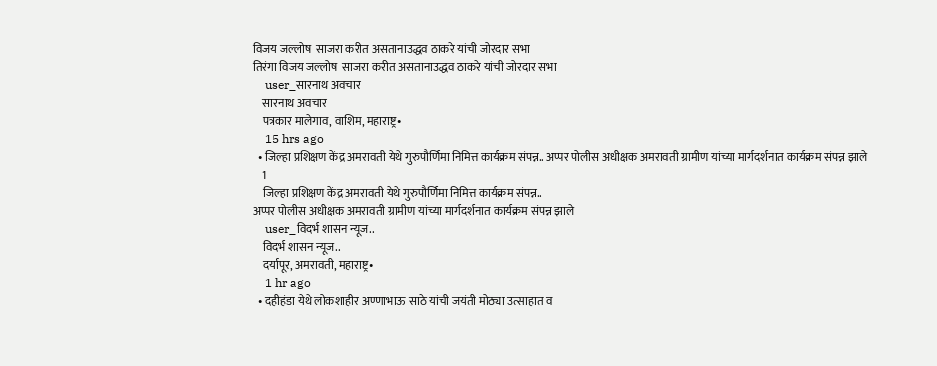विजय जल्लोष  साजरा करीत असतानाउद्धव ठाकरे यांची जोरदार सभा
तिरंगा विजय जल्लोष  साजरा करीत असतानाउद्धव ठाकरे यांची जोरदार सभा
    user_सारनाथ अवचार
    सारनाथ अवचार
    पत्रकार मालेगाव, वाशिम, महाराष्ट्र•
    15 hrs ago
  • जिल्हा प्रशिक्षण केंद्र अमरावती येथे गुरुपौर्णिमा निमित्त कार्यक्रम संपन्न.. अप्पर पोलीस अधीक्षक अमरावती ग्रामीण यांच्या मार्गदर्शनात कार्यक्रम संपन्न झाले
    1
    जिल्हा प्रशिक्षण केंद्र अमरावती येथे गुरुपौर्णिमा निमित्त कार्यक्रम संपन्न..
अप्पर पोलीस अधीक्षक अमरावती ग्रामीण यांच्या मार्गदर्शनात कार्यक्रम संपन्न झाले
    user_विदर्भ शासन न्यूज..
    विदर्भ शासन न्यूज..
    दर्यापूर, अमरावती, महाराष्ट्र•
    1 hr ago
  • दहीहंडा येथे लोकशाहीर अण्णाभाऊ साठे यांची जयंती मोठ्या उत्साहात व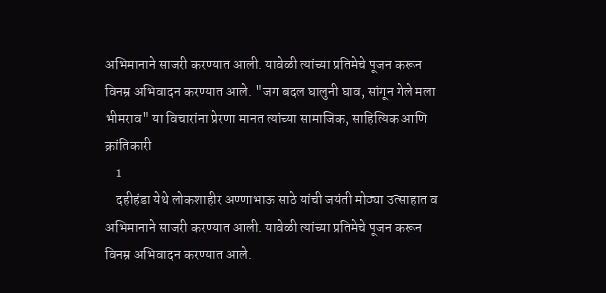अभिमानाने साजरी करण्यात आली. यावेळी त्यांच्या प्रतिमेचे पूजन करून विनम्र अभिवादन करण्यात आले. "जग बदल घालुनी घाव, सांगून गेले मला भीमराव" या विचारांना प्रेरणा मानत त्यांच्या सामाजिक, साहित्यिक आणि क्रांतिकारी
    1
    दहीहंडा येथे लोकशाहीर अण्णाभाऊ साठे यांची जयंती मोठ्या उत्साहात व अभिमानाने साजरी करण्यात आली. यावेळी त्यांच्या प्रतिमेचे पूजन करून विनम्र अभिवादन करण्यात आले.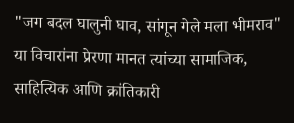"जग बदल घालुनी घाव, सांगून गेले मला भीमराव" या विचारांना प्रेरणा मानत त्यांच्या सामाजिक, साहित्यिक आणि क्रांतिकारी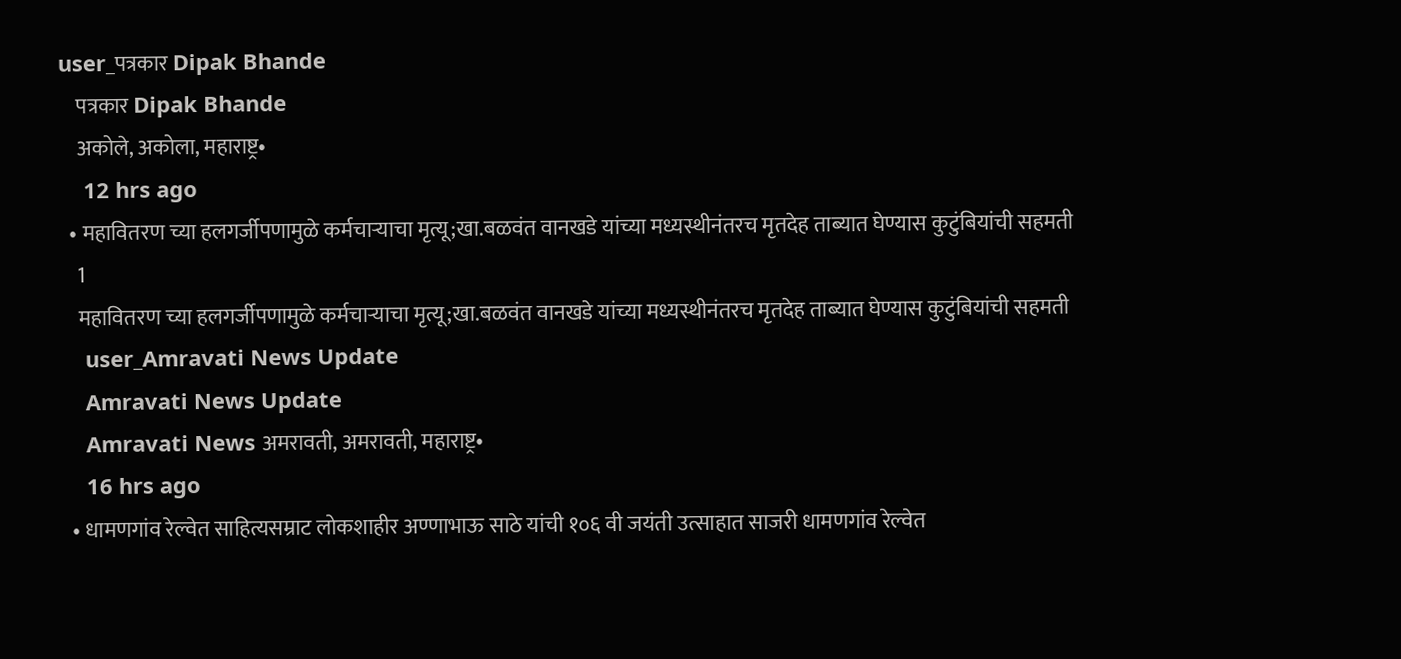user_पत्रकार Dipak Bhande
    पत्रकार Dipak Bhande
    अकोले, अकोला, महाराष्ट्र•
    12 hrs ago
  • महावितरण च्या हलगर्जीपणामुळे कर्मचाऱ्याचा मृत्यू;खा.बळवंत वानखडे यांच्या मध्यस्थीनंतरच मृतदेह ताब्यात घेण्यास कुटुंबियांची सहमती
    1
    महावितरण च्या हलगर्जीपणामुळे कर्मचाऱ्याचा मृत्यू;खा.बळवंत वानखडे यांच्या मध्यस्थीनंतरच मृतदेह ताब्यात घेण्यास कुटुंबियांची सहमती
    user_Amravati News Update
    Amravati News Update
    Amravati News अमरावती, अमरावती, महाराष्ट्र•
    16 hrs ago
  • धामणगांव रेल्वेत साहित्यसम्राट लोकशाहीर अण्णाभाऊ साठे यांची १०६ वी जयंती उत्साहात साजरी धामणगांव रेल्वेत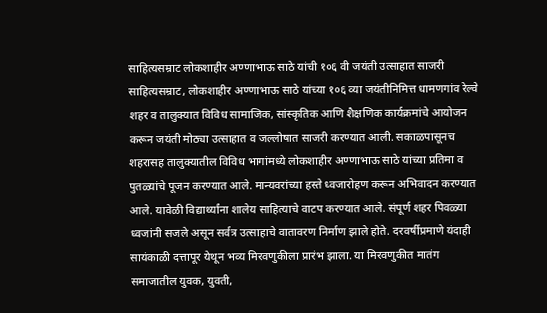साहित्यसम्राट लोकशाहीर अण्णाभाऊ साठे यांची १०६ वी जयंती उत्साहात साजरी साहित्यसम्राट, लोकशाहीर अण्णाभाऊ साठे यांच्या १०६ व्या जयंतीनिमित्त धामणगांव रेल्वे शहर व तालुक्यात विविध सामाजिक, सांस्कृतिक आणि शैक्षणिक कार्यक्रमांचे आयोजन करून जयंती मोठ्या उत्साहात व जल्लोषात साजरी करण्यात आली. सकाळपासूनच शहरासह तालुक्यातील विविध भागांमध्ये लोकशाहीर अण्णाभाऊ साठे यांच्या प्रतिमा व पुतळ्यांचे पूजन करण्यात आले. मान्यवरांच्या हस्ते ध्वजारोहण करून अभिवादन करण्यात आले. यावेळी विद्यार्थ्यांना शालेय साहित्याचे वाटप करण्यात आले. संपूर्ण शहर पिवळ्या ध्वजांनी सजले असून सर्वत्र उत्साहाचे वातावरण निर्माण झाले होते. दरवर्षीप्रमाणे यंदाही सायंकाळी दत्तापूर येथून भव्य मिरवणुकीला प्रारंभ झाला. या मिरवणुकीत मातंग समाजातील युवक, युवती,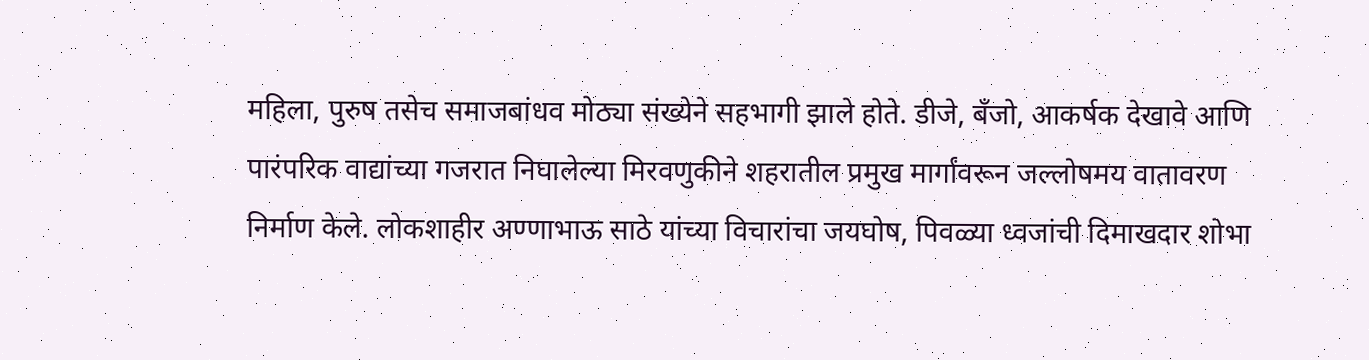महिला, पुरुष तसेच समाजबांधव मोठ्या संख्येने सहभागी झाले होते. डीजे, बँजो, आकर्षक देखावे आणि पारंपरिक वाद्यांच्या गजरात निघालेल्या मिरवणुकीने शहरातील प्रमुख मार्गांवरून जल्लोषमय वातावरण निर्माण केले. लोकशाहीर अण्णाभाऊ साठे यांच्या विचारांचा जयघोष, पिवळ्या ध्वजांची दिमाखदार शोभा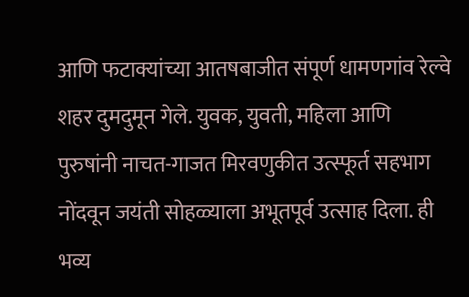आणि फटाक्यांच्या आतषबाजीत संपूर्ण धामणगांव रेल्वे शहर दुमदुमून गेले. युवक, युवती, महिला आणि पुरुषांनी नाचत-गाजत मिरवणुकीत उत्स्फूर्त सहभाग नोंदवून जयंती सोहळ्याला अभूतपूर्व उत्साह दिला. ही भव्य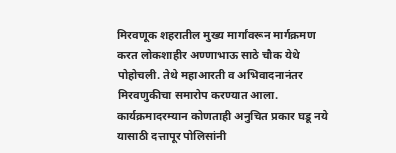मिरवणूक शहरातील मुख्य मार्गांवरून मार्गक्रमण करत लोकशाहीर अण्णाभाऊ साठे चौक येथे पोहोचली. तेथे महाआरती व अभिवादनानंतर मिरवणुकीचा समारोप करण्यात आला. कार्यक्रमादरम्यान कोणताही अनुचित प्रकार घडू नये यासाठी दत्तापूर पोलिसांनी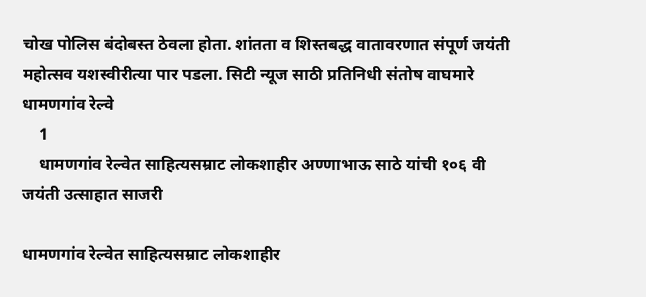चोख पोलिस बंदोबस्त ठेवला होता. शांतता व शिस्तबद्ध वातावरणात संपूर्ण जयंती महोत्सव यशस्वीरीत्या पार पडला. सिटी न्यूज साठी प्रतिनिधी संतोष वाघमारे धामणगांव रेल्वे
    1
    धामणगांव रेल्वेत साहित्यसम्राट लोकशाहीर अण्णाभाऊ साठे यांची १०६ वी जयंती उत्साहात साजरी

धामणगांव रेल्वेत साहित्यसम्राट लोकशाहीर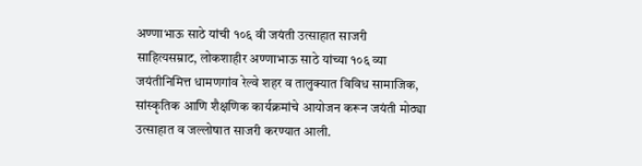अण्णाभाऊ साठे यांची १०६ वी जयंती उत्साहात साजरी
साहित्यसम्राट, लोकशाहीर अण्णाभाऊ साठे यांच्या १०६ व्या जयंतीनिमित्त धामणगांव रेल्वे शहर व तालुक्यात विविध सामाजिक, सांस्कृतिक आणि शैक्षणिक कार्यक्रमांचे आयोजन करून जयंती मोठ्या उत्साहात व जल्लोषात साजरी करण्यात आली.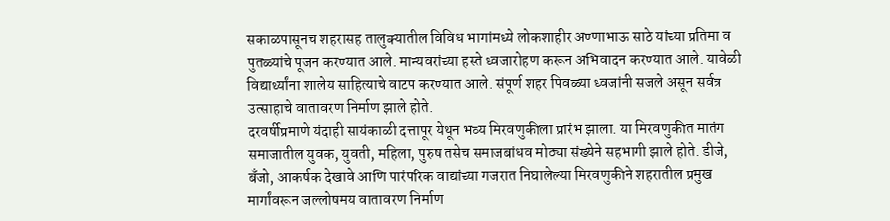सकाळपासूनच शहरासह तालुक्यातील विविध भागांमध्ये लोकशाहीर अण्णाभाऊ साठे यांच्या प्रतिमा व पुतळ्यांचे पूजन करण्यात आले. मान्यवरांच्या हस्ते ध्वजारोहण करून अभिवादन करण्यात आले. यावेळी विद्यार्थ्यांना शालेय साहित्याचे वाटप करण्यात आले. संपूर्ण शहर पिवळ्या ध्वजांनी सजले असून सर्वत्र उत्साहाचे वातावरण निर्माण झाले होते.
दरवर्षीप्रमाणे यंदाही सायंकाळी दत्तापूर येथून भव्य मिरवणुकीला प्रारंभ झाला. या मिरवणुकीत मातंग समाजातील युवक, युवती, महिला, पुरुष तसेच समाजबांधव मोठ्या संख्येने सहभागी झाले होते. डीजे, बँजो, आकर्षक देखावे आणि पारंपरिक वाद्यांच्या गजरात निघालेल्या मिरवणुकीने शहरातील प्रमुख मार्गांवरून जल्लोषमय वातावरण निर्माण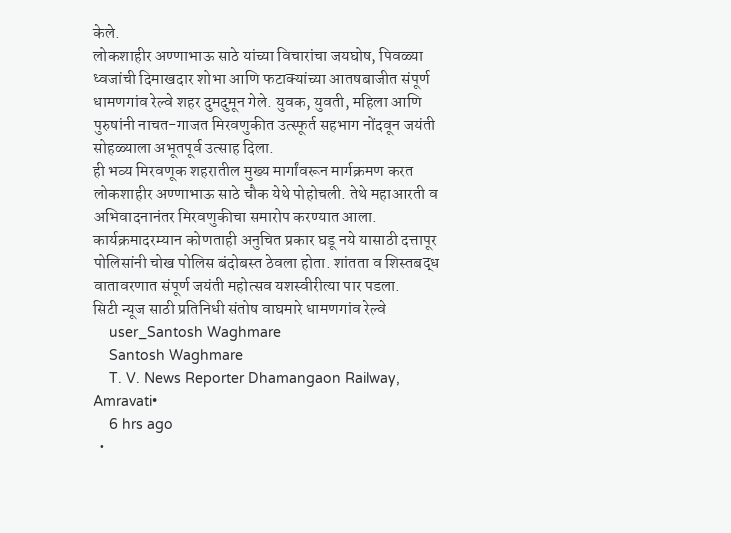केले.
लोकशाहीर अण्णाभाऊ साठे यांच्या विचारांचा जयघोष, पिवळ्या ध्वजांची दिमाखदार शोभा आणि फटाक्यांच्या आतषबाजीत संपूर्ण धामणगांव रेल्वे शहर दुमदुमून गेले. युवक, युवती, महिला आणि पुरुषांनी नाचत-गाजत मिरवणुकीत उत्स्फूर्त सहभाग नोंदवून जयंती सोहळ्याला अभूतपूर्व उत्साह दिला.
ही भव्य मिरवणूक शहरातील मुख्य मार्गांवरून मार्गक्रमण करत लोकशाहीर अण्णाभाऊ साठे चौक येथे पोहोचली. तेथे महाआरती व अभिवादनानंतर मिरवणुकीचा समारोप करण्यात आला.
कार्यक्रमादरम्यान कोणताही अनुचित प्रकार घडू नये यासाठी दत्तापूर पोलिसांनी चोख पोलिस बंदोबस्त ठेवला होता. शांतता व शिस्तबद्ध वातावरणात संपूर्ण जयंती महोत्सव यशस्वीरीत्या पार पडला.
सिटी न्यूज साठी प्रतिनिधी संतोष वाघमारे धामणगांव रेल्वे
    user_Santosh Waghmare
    Santosh Waghmare
    T. V. News Reporter Dhamangaon Railway, Amravati•
    6 hrs ago
  •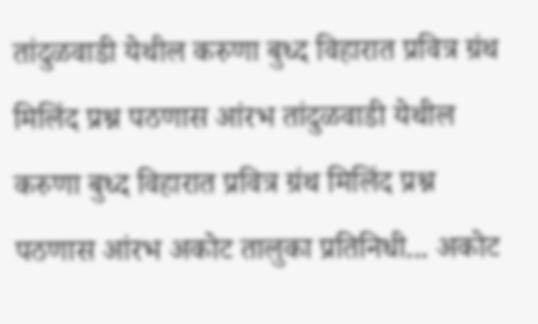तांदुळवाडी येथील करुणा बुध्द विहारात प्रवित्र ग्रंथ मिलिंद प्रश्न पठणास आंरभ तांदुळवाडी येथील करुणा बुध्द विहारात प्रवित्र ग्रंथ मिलिंद प्रश्न पठणास आंरभ अकोट तालुका प्रतिनिधी... अकोट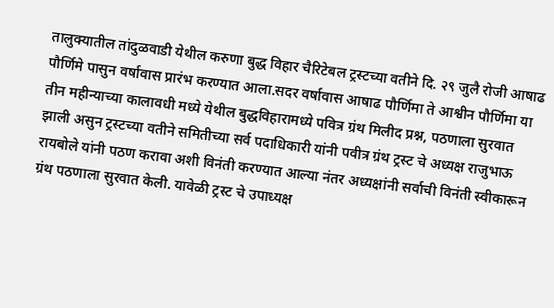तालुक्यातील तांदुळवाडी येथील करुणा बुद्ध विहार चैरिटेबल ट्रस्टच्या वतीने दि. २९ जुलै रोजी आषाढ पौर्णिमे पासुन वर्षावास प्रारंभ करण्यात आला.सदर वर्षावास आषाढ पौर्णिमा ते आश्वीन पौर्णिमा या तीन महीन्याच्या कालावधी मध्ये येथील बुद्ध‌विहारामध्ये पवित्र ग्रंथ मिलीद प्रश्न, पठणाला सुरवात झाली असुन ट्रस्टच्या वतीने समितीच्या सर्व पदाधिकारी यांनी पवीत्र ग्रंथ ट्रस्ट चे अध्यक्ष राजुभाऊ रायबोले यांनी पठण करावा अशी विनंती करण्यात आल्या नंतर अध्यक्षांनी सर्वाची विनंती स्वीकारून ग्रंथ पठणाला सुरवात केली. यावेळी ट्रस्ट चे उपाध्यक्ष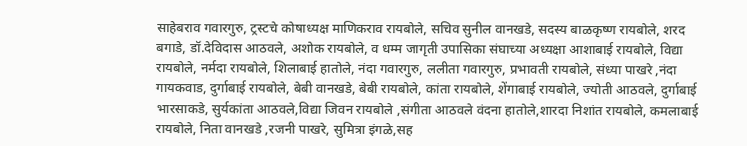साहेबराव गवारगुरु, ट्रस्टचे कोषाध्यक्ष माणिकराव रायबोले, सचिव सुनील वानखडे, सदस्य बाळकृष्ण रायबोले, शरद बगाडे, डॉ.देविदास आठवले, अशोक रायबोले, व धम्म जागृती उपासिका संघाच्या अध्यक्षा आशाबाई रायबोले, विद्या रायबोले, नर्मदा रायबोले, शिलाबाई हातोले, नंदा गवारगुरु, ललीता गवारगुरु, प्रभावती रायबोले, संध्या पाखरे ,नंदा गायकवाड, दुर्गाबाई रायबोले, बेबी वानखडे, बेबी रायबोले, कांता रायबोले, शेंगाबाई रायबोले, ज्योती आठवले, दुर्गाबाई भारसाकडे, सुर्यकांता आठवले,विद्या जिवन रायबोले ,संगीता आठवले वंदना हातोले,शारदा निशांत रायबोले, कमलाबाई रायबोले, निता वानखडे ,रजनी पाखरे, सुमित्रा इंगळे,सह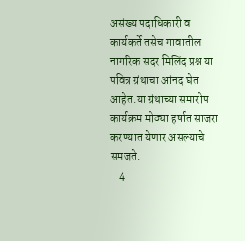असंख्य पदाधिकारी व कार्यकर्ते तसेच गावातील नागरिक सदर मिलिंद प्रश्न या पवित्र ग्रंथाचा आंनद घेत आहेत.या ग्रंथाच्या समारोप कार्यक्रम मोठ्या हर्षात साजरा करण्यात येणार असल्याचे समजते.
    4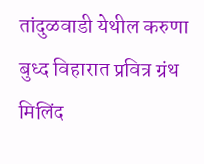तांदुळवाडी येथील करुणा बुध्द विहारात प्रवित्र ग्रंथ मिलिंद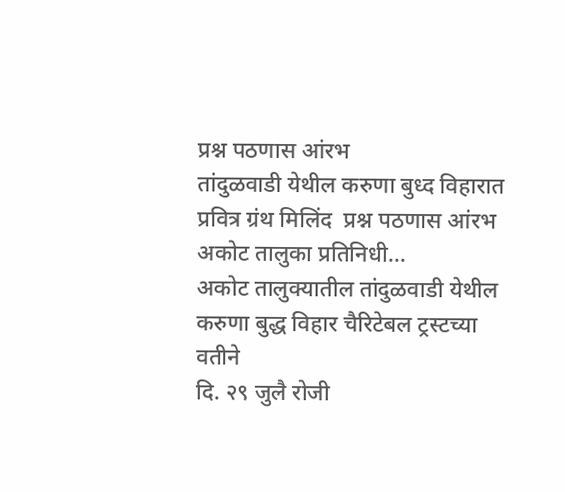प्रश्न पठणास आंरभ
तांदुळवाडी येथील करुणा बुध्द विहारात प्रवित्र ग्रंथ मिलिंद  प्रश्न पठणास आंरभ
अकोट तालुका प्रतिनिधी...
अकोट तालुक्यातील तांदुळवाडी येथील
करुणा बुद्ध विहार चैरिटेबल ट्रस्टच्या वतीने
दि. २९ जुलै रोजी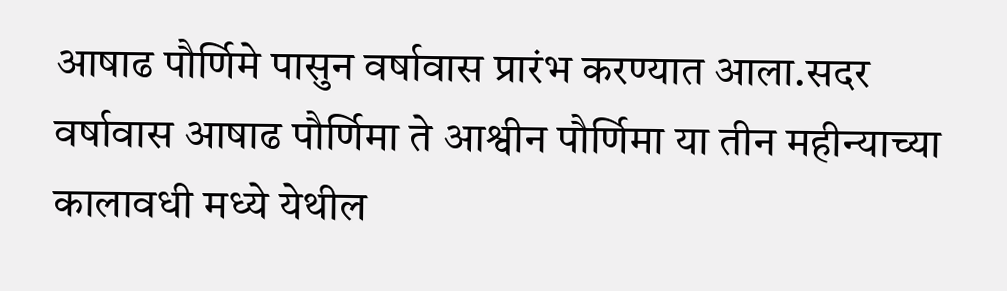आषाढ पौर्णिमे पासुन वर्षावास प्रारंभ करण्यात आला.सदर वर्षावास आषाढ पौर्णिमा ते आश्वीन पौर्णिमा या तीन महीन्याच्या कालावधी मध्ये येथील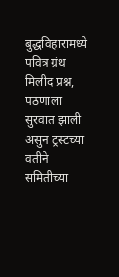बुद्ध‌विहारामध्ये पवित्र ग्रंथ मिलीद प्रश्न, पठणाला सुरवात झाली असुन ट्रस्टच्या वतीने समितीच्या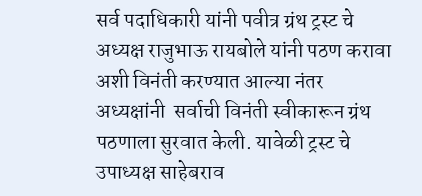सर्व पदाधिकारी यांनी पवीत्र ग्रंथ ट्रस्ट चे अध्यक्ष राजुभाऊ रायबोले यांनी पठण करावा अशी विनंती करण्यात आल्या नंतर अध्यक्षांनी  सर्वाची विनंती स्वीकारून ग्रंथ पठणाला सुरवात केली. यावेळी ट्रस्ट चे उपाध्यक्ष साहेबराव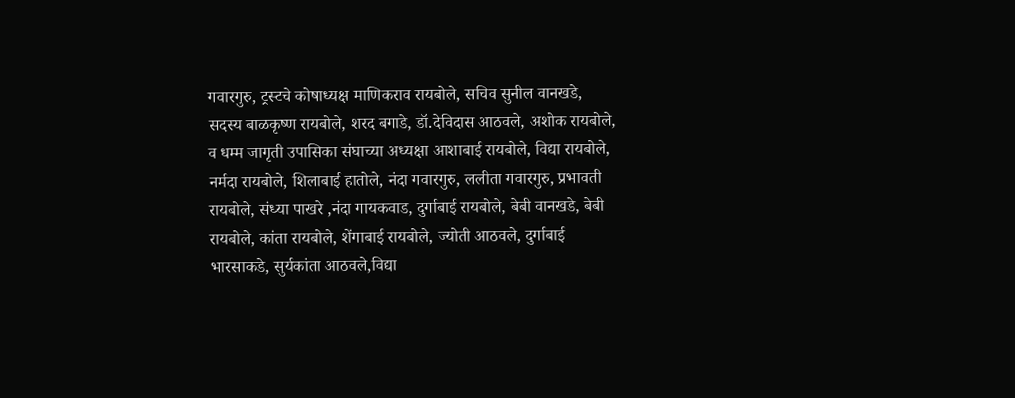गवारगुरु, ट्रस्टचे कोषाध्यक्ष माणिकराव रायबोले, सचिव सुनील वानखडे, सदस्य बाळकृष्ण रायबोले, शरद बगाडे, डॉ.देविदास आठवले, अशोक रायबोले, व धम्म जागृती उपासिका संघाच्या अध्यक्षा आशाबाई रायबोले, विद्या रायबोले, नर्मदा रायबोले, शिलाबाई हातोले, नंदा गवारगुरु, ललीता गवारगुरु, प्रभावती रायबोले, संध्या पाखरे ,नंदा गायकवाड, दुर्गाबाई रायबोले, बेबी वानखडे, बेबी रायबोले, कांता रायबोले, शेंगाबाई रायबोले, ज्योती आठवले, दुर्गाबाई भारसाकडे, सुर्यकांता आठवले,विद्या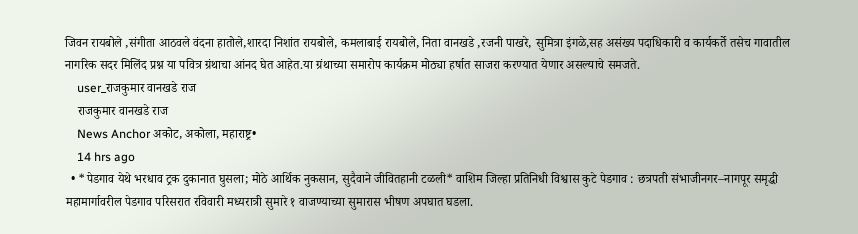जिवन रायबोले ,संगीता आठवले वंदना हातोले,शारदा निशांत रायबोले, कमलाबाई रायबोले, निता वानखडे ,रजनी पाखरे, सुमित्रा इंगळे,सह असंख्य पदाधिकारी व कार्यकर्ते तसेच गावातील नागरिक सदर मिलिंद प्रश्न या पवित्र ग्रंथाचा आंनद घेत आहेत.या ग्रंथाच्या समारोप कार्यक्रम मोठ्या हर्षात साजरा करण्यात येणार असल्याचे समजते.
    user_राजकुमार वानखडे राज
    राजकुमार वानखडे राज
    News Anchor अकोट, अकोला, महाराष्ट्र•
    14 hrs ago
  • *पेडगाव येथे भरधाव ट्रक दुकानात घुसला; मोठे आर्थिक नुकसान, सुदैवाने जीवितहानी टळली* वाशिम जिल्हा प्रतिनिधी विश्वास कुटे पेडगाव : छत्रपती संभाजीनगर–नागपूर समृद्धी महामार्गावरील पेडगाव परिसरात रविवारी मध्यरात्री सुमारे १ वाजण्याच्या सुमारास भीषण अपघात घडला.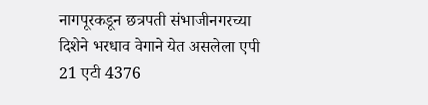नागपूरकडून छत्रपती संभाजीनगरच्या दिशेने भरधाव वेगाने येत असलेला एपी 21 एटी 4376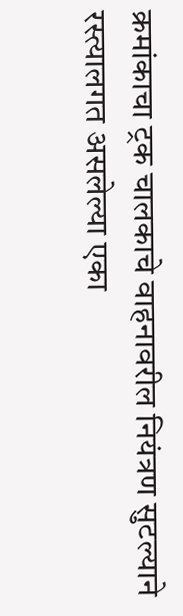क्रमांकाचा ट्रक चालकाचे वाहनावरील नियंत्रण सुटल्याने रस्त्यालगत असलेल्या एका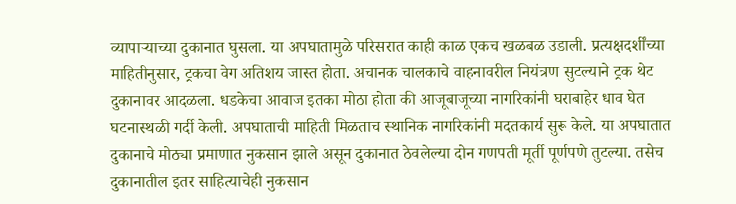व्यापाऱ्याच्या दुकानात घुसला. या अपघातामुळे परिसरात काही काळ एकच खळबळ उडाली. प्रत्यक्षदर्शींच्या माहितीनुसार, ट्रकचा वेग अतिशय जास्त होता. अचानक चालकाचे वाहनावरील नियंत्रण सुटल्याने ट्रक थेट दुकानावर आदळला. धडकेचा आवाज इतका मोठा होता की आजूबाजूच्या नागरिकांनी घराबाहेर धाव घेत घटनास्थळी गर्दी केली. अपघाताची माहिती मिळताच स्थानिक नागरिकांनी मदतकार्य सुरू केले. या अपघातात दुकानाचे मोठ्या प्रमाणात नुकसान झाले असून दुकानात ठेवलेल्या दोन गणपती मूर्ती पूर्णपणे तुटल्या. तसेच दुकानातील इतर साहित्याचेही नुकसान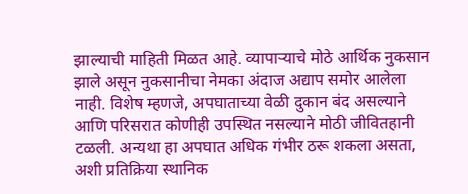झाल्याची माहिती मिळत आहे. व्यापाऱ्याचे मोठे आर्थिक नुकसान झाले असून नुकसानीचा नेमका अंदाज अद्याप समोर आलेला नाही. विशेष म्हणजे, अपघाताच्या वेळी दुकान बंद असल्याने आणि परिसरात कोणीही उपस्थित नसल्याने मोठी जीवितहानी टळली. अन्यथा हा अपघात अधिक गंभीर ठरू शकला असता, अशी प्रतिक्रिया स्थानिक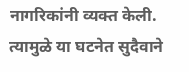नागरिकांनी व्यक्त केली. त्यामुळे या घटनेत सुदैवाने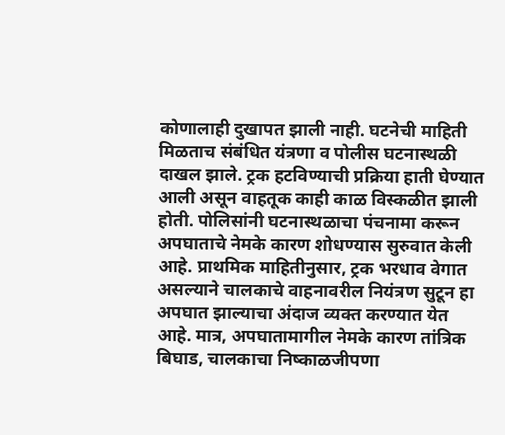कोणालाही दुखापत झाली नाही. घटनेची माहिती मिळताच संबंधित यंत्रणा व पोलीस घटनास्थळी दाखल झाले. ट्रक हटविण्याची प्रक्रिया हाती घेण्यात आली असून वाहतूक काही काळ विस्कळीत झाली होती. पोलिसांनी घटनास्थळाचा पंचनामा करून अपघाताचे नेमके कारण शोधण्यास सुरुवात केली आहे. प्राथमिक माहितीनुसार, ट्रक भरधाव वेगात असल्याने चालकाचे वाहनावरील नियंत्रण सुटून हा अपघात झाल्याचा अंदाज व्यक्त करण्यात येत आहे. मात्र, अपघातामागील नेमके कारण तांत्रिक बिघाड, चालकाचा निष्काळजीपणा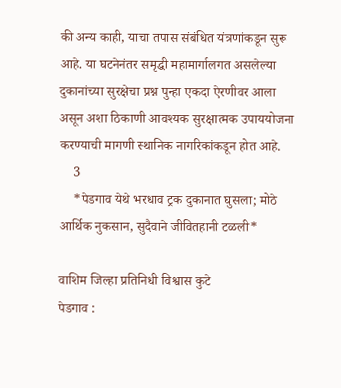की अन्य काही, याचा तपास संबंधित यंत्रणांकडून सुरू आहे. या घटनेनंतर समृद्धी महामार्गालगत असलेल्या दुकानांच्या सुरक्षेचा प्रश्न पुन्हा एकदा ऐरणीवर आला असून अशा ठिकाणी आवश्यक सुरक्षात्मक उपाययोजना करण्याची मागणी स्थानिक नागरिकांकडून होत आहे.
    3
    *पेडगाव येथे भरधाव ट्रक दुकानात घुसला; मोठे आर्थिक नुकसान, सुदैवाने जीवितहानी टळली*

वाशिम जिल्हा प्रतिनिधी विश्वास कुटे
पेडगाव :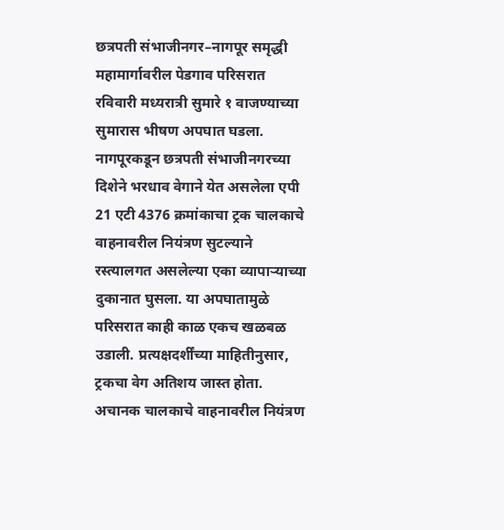छत्रपती संभाजीनगर–नागपूर समृद्धी महामार्गावरील पेडगाव परिसरात रविवारी मध्यरात्री सुमारे १ वाजण्याच्या सुमारास भीषण अपघात घडला. नागपूरकडून छत्रपती संभाजीनगरच्या दिशेने भरधाव वेगाने येत असलेला एपी 21 एटी 4376 क्रमांकाचा ट्रक चालकाचे वाहनावरील नियंत्रण सुटल्याने रस्त्यालगत असलेल्या एका व्यापाऱ्याच्या दुकानात घुसला. या अपघातामुळे परिसरात काही काळ एकच खळबळ उडाली. प्रत्यक्षदर्शींच्या माहितीनुसार, ट्रकचा वेग अतिशय जास्त होता. अचानक चालकाचे वाहनावरील नियंत्रण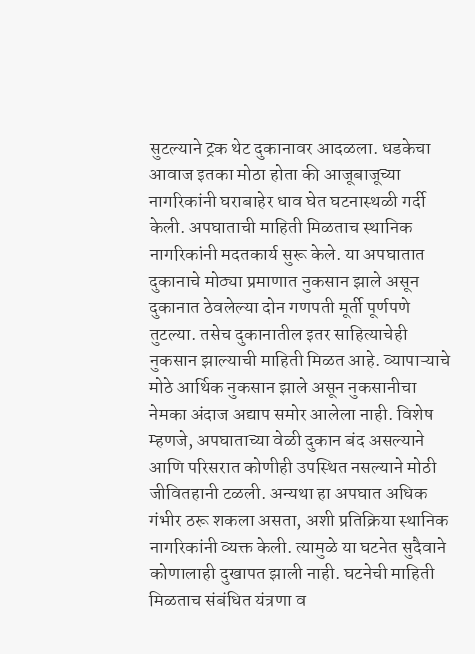सुटल्याने ट्रक थेट दुकानावर आदळला. धडकेचा आवाज इतका मोठा होता की आजूबाजूच्या नागरिकांनी घराबाहेर धाव घेत घटनास्थळी गर्दी केली. अपघाताची माहिती मिळताच स्थानिक नागरिकांनी मदतकार्य सुरू केले. या अपघातात दुकानाचे मोठ्या प्रमाणात नुकसान झाले असून दुकानात ठेवलेल्या दोन गणपती मूर्ती पूर्णपणे तुटल्या. तसेच दुकानातील इतर साहित्याचेही नुकसान झाल्याची माहिती मिळत आहे. व्यापाऱ्याचे मोठे आर्थिक नुकसान झाले असून नुकसानीचा नेमका अंदाज अद्याप समोर आलेला नाही. विशेष म्हणजे, अपघाताच्या वेळी दुकान बंद असल्याने आणि परिसरात कोणीही उपस्थित नसल्याने मोठी जीवितहानी टळली. अन्यथा हा अपघात अधिक गंभीर ठरू शकला असता, अशी प्रतिक्रिया स्थानिक नागरिकांनी व्यक्त केली. त्यामुळे या घटनेत सुदैवाने कोणालाही दुखापत झाली नाही. घटनेची माहिती मिळताच संबंधित यंत्रणा व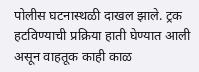पोलीस घटनास्थळी दाखल झाले. ट्रक हटविण्याची प्रक्रिया हाती घेण्यात आली असून वाहतूक काही काळ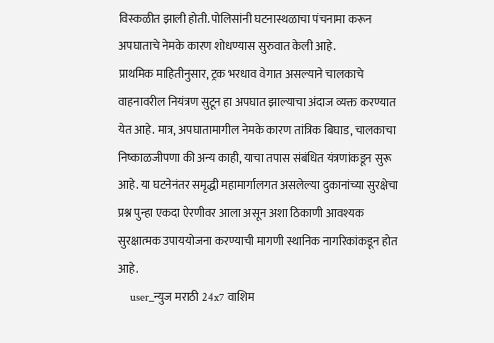विस्कळीत झाली होती. पोलिसांनी घटनास्थळाचा पंचनामा करून अपघाताचे नेमके कारण शोधण्यास सुरुवात केली आहे.
प्राथमिक माहितीनुसार, ट्रक भरधाव वेगात असल्याने चालकाचे वाहनावरील नियंत्रण सुटून हा अपघात झाल्याचा अंदाज व्यक्त करण्यात येत आहे. मात्र, अपघातामागील नेमके कारण तांत्रिक बिघाड, चालकाचा निष्काळजीपणा की अन्य काही, याचा तपास संबंधित यंत्रणांकडून सुरू आहे. या घटनेनंतर समृद्धी महामार्गालगत असलेल्या दुकानांच्या सुरक्षेचा प्रश्न पुन्हा एकदा ऐरणीवर आला असून अशा ठिकाणी आवश्यक सुरक्षात्मक उपाययोजना करण्याची मागणी स्थानिक नागरिकांकडून होत आहे.
    user_न्युज मराठी 24x7 वाशिम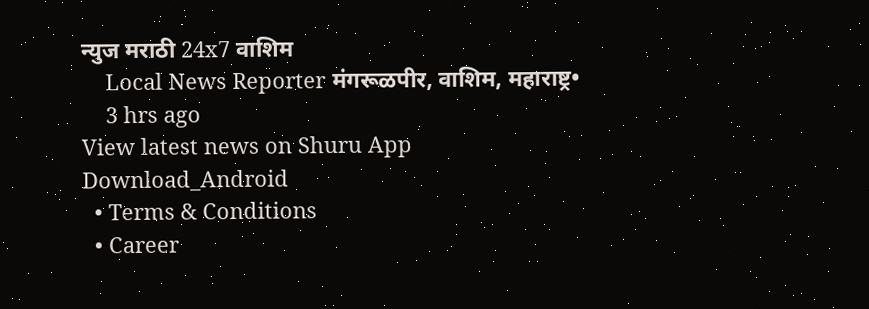न्युज मराठी 24x7 वाशिम
    Local News Reporter मंगरूळपीर, वाशिम, महाराष्ट्र•
    3 hrs ago
View latest news on Shuru App
Download_Android
  • Terms & Conditions
  • Career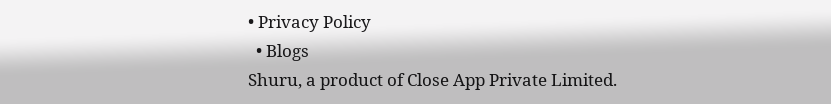• Privacy Policy
  • Blogs
Shuru, a product of Close App Private Limited.